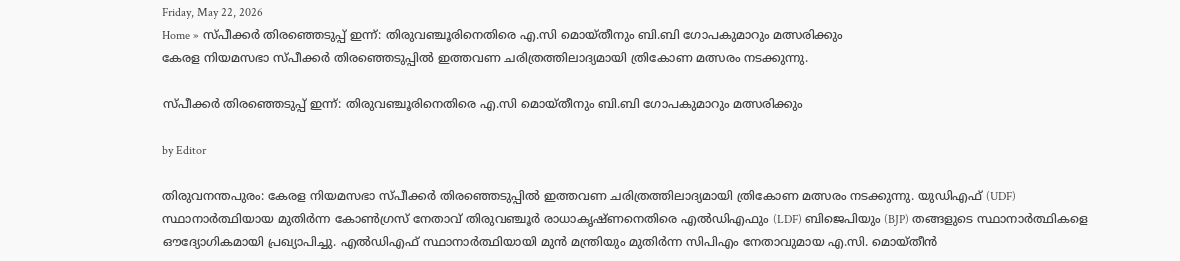Friday, May 22, 2026
Home » സ്പീക്കർ തിരഞ്ഞെടുപ്പ് ഇന്ന്: തിരുവഞ്ചൂരിനെതിരെ എ.സി മൊയ്തീനും ബി.ബി ഗോപകുമാറും മത്സരിക്കും
കേരള നിയമസഭാ സ്പീക്കർ തിരഞ്ഞെടുപ്പിൽ ഇത്തവണ ചരിത്രത്തിലാദ്യമായി ത്രികോണ മത്സരം നടക്കുന്നു.

സ്പീക്കർ തിരഞ്ഞെടുപ്പ് ഇന്ന്: തിരുവഞ്ചൂരിനെതിരെ എ.സി മൊയ്തീനും ബി.ബി ഗോപകുമാറും മത്സരിക്കും

by Editor

തിരുവനന്തപുരം: കേരള നിയമസഭാ സ്പീക്കർ തിരഞ്ഞെടുപ്പിൽ ഇത്തവണ ചരിത്രത്തിലാദ്യമായി ത്രികോണ മത്സരം നടക്കുന്നു. യുഡിഎഫ് (UDF) സ്ഥാനാർത്ഥിയായ മുതിർന്ന കോൺഗ്രസ് നേതാവ് തിരുവഞ്ചൂർ രാധാകൃഷ്ണനെതിരെ എൽഡിഎഫും (LDF) ബിജെപിയും (BJP) തങ്ങളുടെ സ്ഥാനാർത്ഥികളെ ഔദ്യോഗികമായി പ്രഖ്യാപിച്ചു. എൽഡിഎഫ് സ്ഥാനാർത്ഥിയായി മുൻ മന്ത്രിയും മുതിർന്ന സിപിഎം നേതാവുമായ എ.സി. മൊയ്തീൻ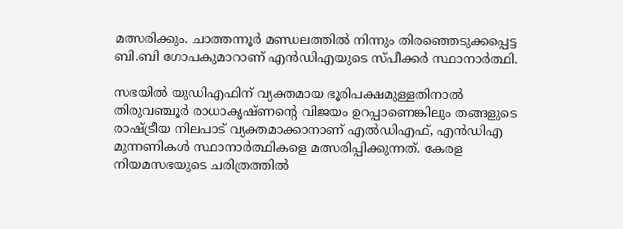മത്സരിക്കും. ചാത്തന്നൂർ മണ്ഡലത്തിൽ നിന്നും തിരഞ്ഞെടുക്കപ്പെട്ട ബി.ബി ഗോപകുമാറാണ് എൻഡിഎയുടെ സ്പീക്കർ സ്ഥാനാർത്ഥി.

സഭയിൽ യുഡിഎഫിന് വ്യക്തമായ ഭൂരിപക്ഷമുള്ളതിനാൽ തിരുവഞ്ചൂർ രാധാകൃഷ്‌ണന്റെ വിജയം ഉറപ്പാണെങ്കിലും തങ്ങളുടെ രാഷ്ട്രീയ നിലപാട് വ്യക്തമാക്കാനാണ് എൽഡിഎഫ്, എൻഡിഎ മുന്നണികൾ സ്ഥാനാർത്ഥികളെ മത്സരിപ്പിക്കുന്നത്. കേരള നിയമസഭയുടെ ചരിത്രത്തിൽ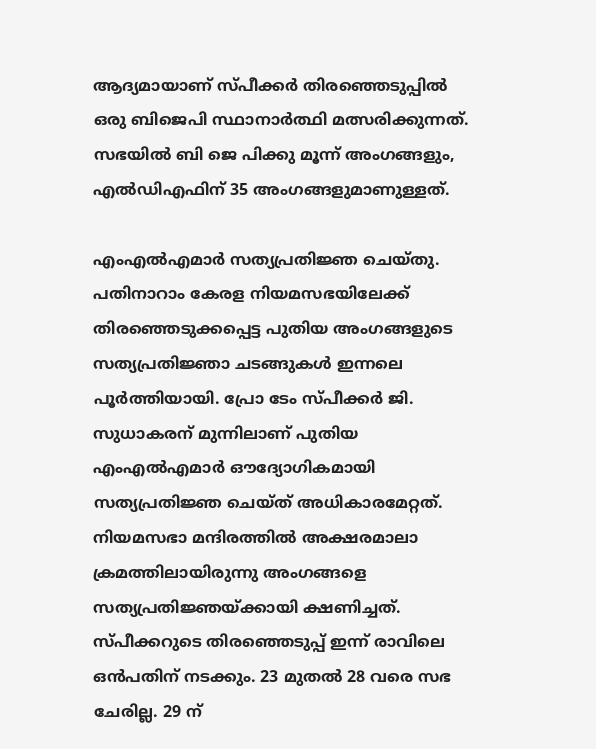ആദ്യമായാണ് സ്പീക്കർ തിരഞ്ഞെടുപ്പിൽ ഒരു ബിജെപി സ്ഥാനാർത്ഥി മത്സരിക്കുന്നത്. സഭയിൽ ബി ജെ പിക്കു മൂന്ന് അംഗങ്ങളും, എൽഡിഎഫിന് 35 അംഗങ്ങളുമാണുള്ളത്.

എംഎൽഎമാർ സത്യപ്രതിജ്ഞ ചെയ്തു.
പതിനാറാം കേരള നിയമസഭയിലേക്ക് തിരഞ്ഞെടുക്കപ്പെട്ട പുതിയ അംഗങ്ങളുടെ സത്യപ്രതിജ്ഞാ ചടങ്ങുകൾ ഇന്നലെ പൂർത്തിയായി. പ്രോ ടേം സ്പീക്കർ ജി. സുധാകരന് മുന്നിലാണ് പുതിയ എംഎൽഎമാർ ഔദ്യോഗികമായി സത്യപ്രതിജ്ഞ ചെയ്‌ത്‌ അധികാരമേറ്റത്. നിയമസഭാ മന്ദിരത്തിൽ അക്ഷരമാലാ ക്രമത്തിലായിരുന്നു അംഗങ്ങളെ സത്യപ്രതിജ്ഞയ്ക്കായി ക്ഷണിച്ചത്.  സ്പീക്കറുടെ തിരഞ്ഞെടുപ്പ് ഇന്ന് രാവിലെ ഒൻപതിന് നടക്കും. 23 മുതൽ 28 വരെ സഭ ചേരില്ല. 29 ന്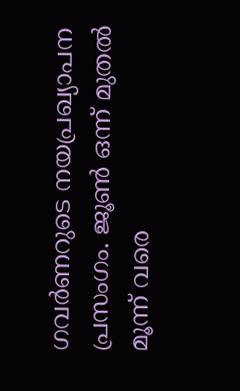ഗവർണറുടെ നയപ്രഖ്യാപന പ്രസംഗം. ജൂൺ ഒന്ന് മുതൽ മൂന്ന് വരെ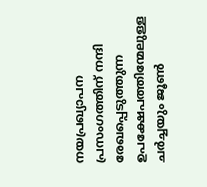നയപ്രഖ്യാപന പ്രസംഗത്തിന് നന്ദി രേഖപ്പെടുത്തുന്ന ഉപക്ഷേപത്തിന്മേലുള്ള ചർച്ചയും ജൂൺ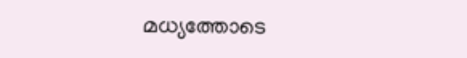മധ്യത്തോടെ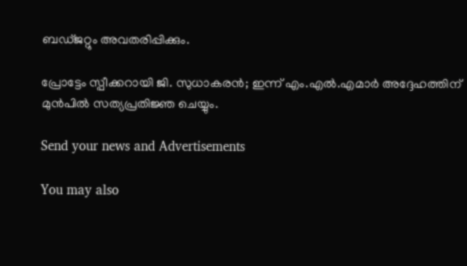ബഡ്‌ജറ്റും അവതരിപ്പിക്കും.

പ്രോട്ടേം സ്പീക്കറായി ജി. സുധാകരൻ; ഇന്ന് എം.എൽ.എമാർ അദ്ദേഹത്തിന് മുൻപിൽ സത്യപ്രതിജ്ഞ ചെയ്യും.

Send your news and Advertisements

You may also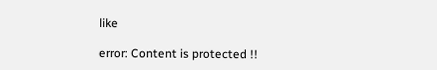like

error: Content is protected !!